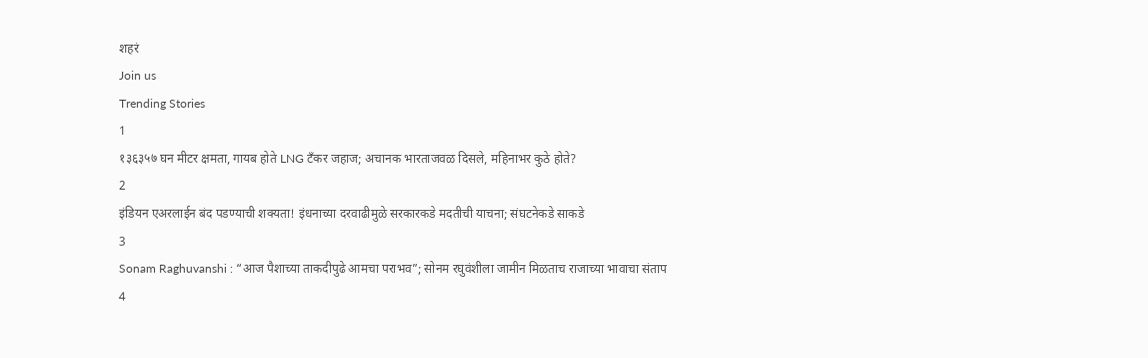शहरं
Join us
Trending Stories
1
१३६३५७ घन मीटर क्षमता, गायब होते LNG टँकर जहाज; अचानक भारताजवळ दिसले, महिनाभर कुठे होते?
2
इंडियन एअरलाईन बंद पडण्याची शक्यता! इंधनाच्या दरवाढीमुळे सरकारकडे मदतीची याचना; संघटनेकडे साकडे
3
Sonam Raghuvanshi : “आज पैशाच्या ताकदीपुढे आमचा पराभव”; सोनम रघुवंशीला जामीन मिळताच राजाच्या भावाचा संताप
4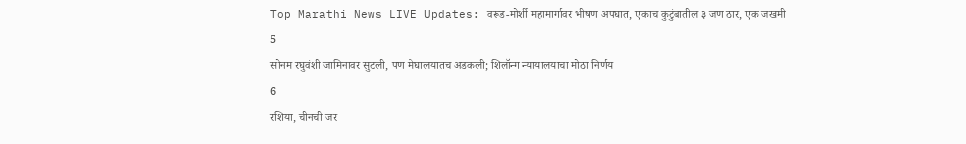Top Marathi News LIVE Updates: वरूड-मोर्शी महामार्गावर भीषण अपघात, एकाच कुटुंबातील ३ जण ठार, एक जखमी
5
सोनम रघुवंशी जामिनावर सुटली, पण मेघालयातच अडकली; शिलॉन्ग न्यायालयाचा मोठा निर्णय
6
रशिया, चीनची जर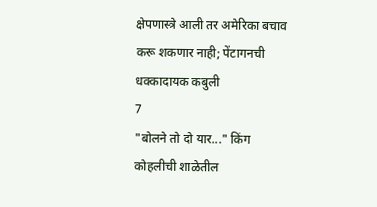क्षेपणास्त्रे आली तर अमेरिका बचाव करू शकणार नाही; पेंटागनची धक्कादायक कबुली
7
"बोलने तो दो यार..." किंग कोहलीची शाळेतील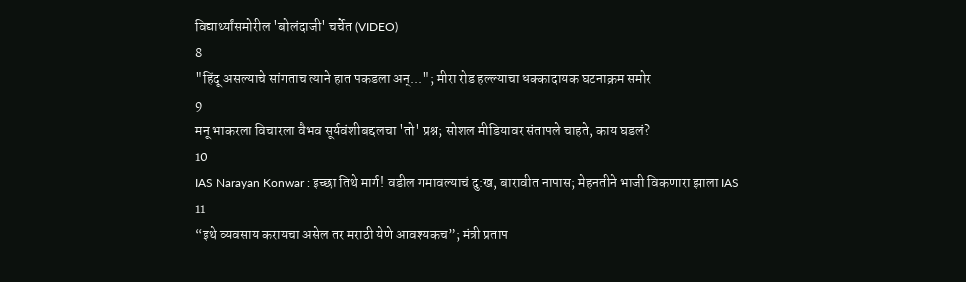विद्यार्थ्यांसमोरील 'बोलंदाजी' चर्चेत (VIDEO)
8
"हिंदू असल्याचे सांगताच त्याने हात पकडला अन्..."; मीरा रोड हल्ल्याचा धक्कादायक घटनाक्रम समोर
9
मनू भाकरला विचारला वैभव सूर्यवंशीबद्दलचा 'तो' प्रश्न; सोशल मीडियावर संतापले चाहते, काय घडलं?
10
IAS Narayan Konwar : इच्छा तिथे मार्ग! वडील गमावल्याचं दु:ख, बारावीत नापास; मेहनतीने भाजी विकणारा झाला IAS
11
“इथे व्यवसाय करायचा असेल तर मराठी येणे आवश्यकच”; मंत्री प्रताप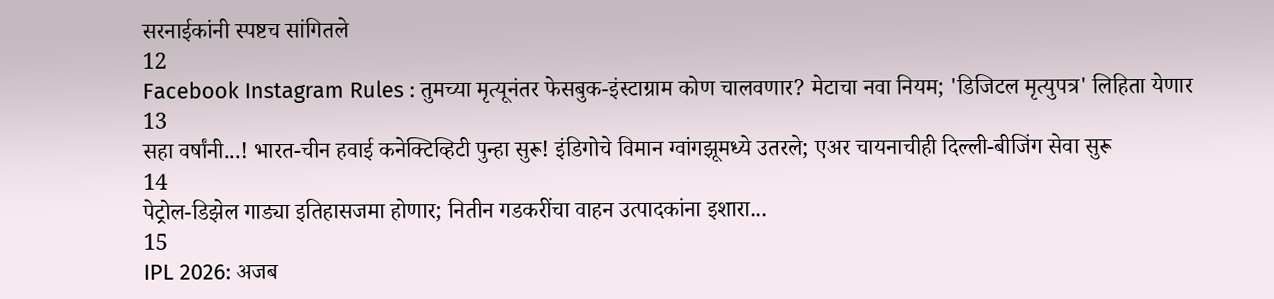सरनाईकांनी स्पष्टच सांगितले
12
Facebook Instagram Rules : तुमच्या मृत्यूनंतर फेसबुक-इंस्टाग्राम कोण चालवणार? मेटाचा नवा नियम; 'डिजिटल मृत्युपत्र' लिहिता येणार
13
सहा वर्षांनी...! भारत-चीन हवाई कनेक्टिव्हिटी पुन्हा सुरू! इंडिगोचे विमान ग्वांगझूमध्ये उतरले; एअर चायनाचीही दिल्ली-बीजिंग सेवा सुरू
14
पेट्रोल-डिझेल गाड्या इतिहासजमा होणार; नितीन गडकरींचा वाहन उत्पादकांना इशारा...
15
IPL 2026: अजब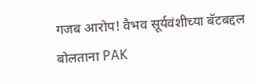गजब आरोप! वैभव सूर्यवंशीच्या बॅटबद्दल बोलताना PAK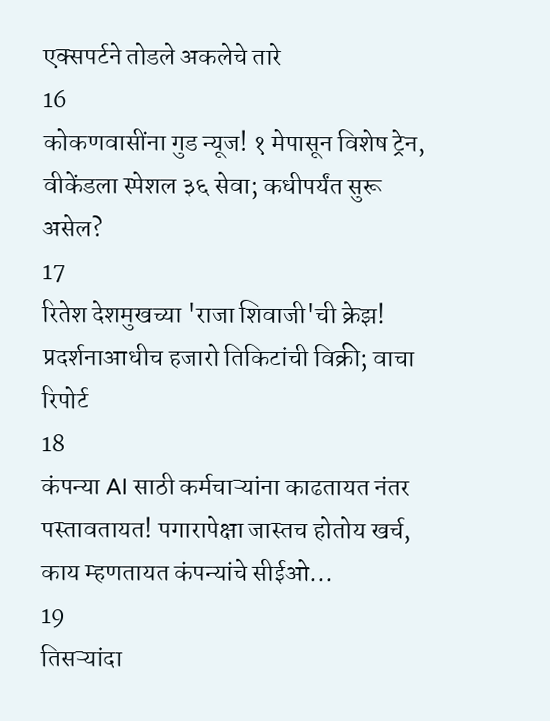एक्सपर्टने तोडले अकलेचे तारे
16
कोकणवासींना गुड न्यूज! १ मेपासून विशेष ट्रेन, वीकेंडला स्पेशल ३६ सेवा; कधीपर्यंत सुरू असेल?
17
रितेश देशमुखच्या 'राजा शिवाजी'ची क्रेझ! प्रदर्शनाआधीच हजारो तिकिटांची विक्री; वाचा रिपोर्ट
18
कंपन्या AI साठी कर्मचाऱ्यांना काढतायत नंतर पस्तावतायत! पगारापेक्षा जास्तच होतोय खर्च, काय म्हणतायत कंपन्यांचे सीईओ...
19
तिसऱ्यांदा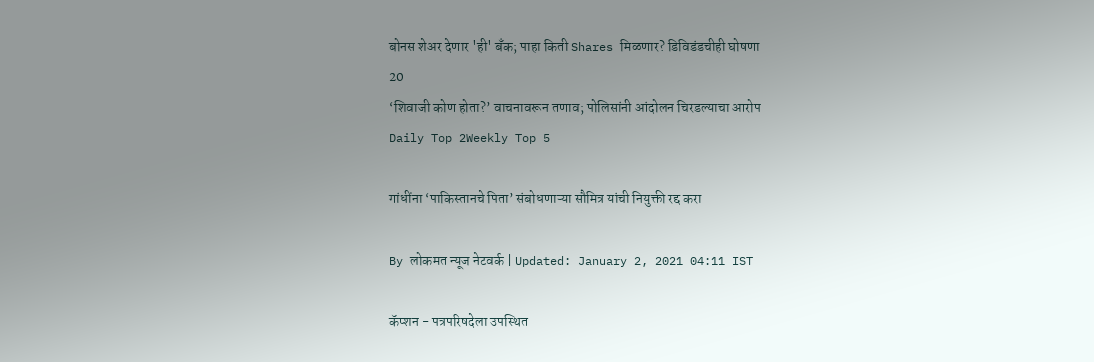बोनस शेअर देणार 'ही' बँक; पाहा किती Shares मिळणार? डिविडंडचीही घोषणा
20
‘शिवाजी कोण होता?’ वाचनावरून तणाव; पोलिसांनी आंदोलन चिरडल्याचा आरोप
Daily Top 2Weekly Top 5

गांधींना ‘पाकिस्तानचे पिता’ संबोधणाऱ्या सौमित्र यांची नियुक्ती रद्द करा

By लोकमत न्यूज नेटवर्क | Updated: January 2, 2021 04:11 IST

कॅप्शन - पत्रपरिषदेला उपस्थित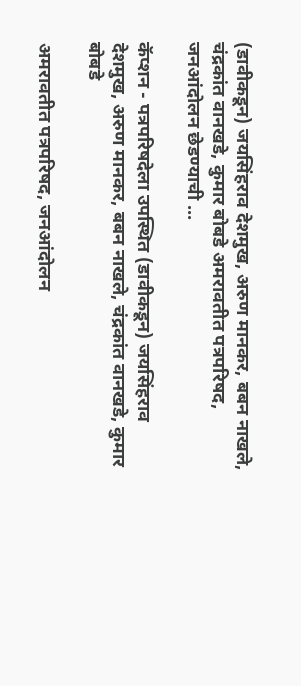(डावीकडून) जयसिंहराव देशमुख, अरुण मानकर, बबन नाखले, चंद्रकांत वानखडे, कुमार बोबडे अमरावतीत पत्रपरिषद, जनआंदोलन छेडण्याची ...

कॅप्शन - पत्रपरिषदेला उपस्थित (डावीकडून) जयसिंहराव देशमुख, अरुण मानकर, बबन नाखले, चंद्रकांत वानखडे, कुमार बोबडे

अमरावतीत पत्रपरिषद, जनआंदोलन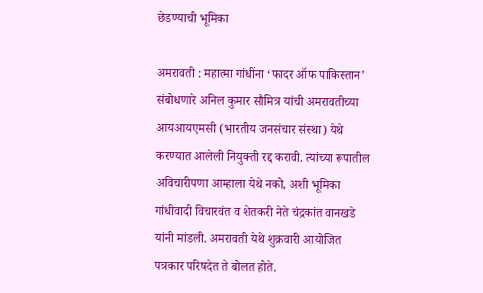छेडण्याची भूमिका

अमरावती : महात्मा गांधींना ‘फादर ऑफ पाकिस्तान’ संबोधणारे अनिल कुमार सौमित्र यांची अमरावतीच्या आयआयएमसी (भारतीय जनसंचार संस्था) येथे करण्यात आलेली नियुक्ती रद्द करावी. त्यांच्या रूपातील अविचारीपणा आम्हाला येथे नको, अशी भूमिका गांधीवादी विचारवंत व शेतकरी नेते चंद्रकांत वानखडे यांनी मांडली. अमरावती येथे शुक्रवारी आयोजित पत्रकार परिषदेत ते बोलत होते.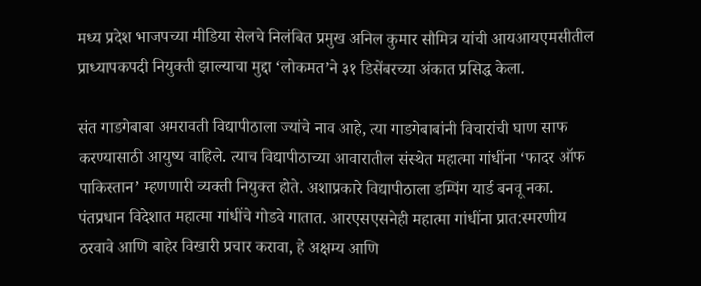मध्य प्रदेश भाजपच्या मीडिया सेलचे निलंबित प्रमुख अनिल कुमार सौमित्र यांची आयआयएमसीतील प्राध्यापकपदी नियुक्ती झाल्याचा मुद्दा ‘लोकमत’ने ३१ डिसेंबरच्या अंकात प्रसिद्ध केला.

संत गाडगेबाबा अमरावती विद्यापीठाला ज्यांचे नाव आहे, त्या गाडगेबाबांनी विचारांची घाण साफ करण्यासाठी आयुष्य वाहिले. त्याच विद्यापीठाच्या आवारातील संस्थेत महात्मा गांधींना ‘फादर ऑफ पाकिस्तान’ म्हणणारी व्यक्ती नियुक्त होते. अशाप्रकारे विद्यापीठाला डम्पिंग यार्ड बनवू नका. पंतप्रधान विदेशात महात्मा गांधींचे गोडवे गातात. आरएसएसनेही महात्मा गांधींना प्रात:स्मरणीय ठरवावे आणि बाहेर विखारी प्रचार करावा, हे अक्षम्य आणि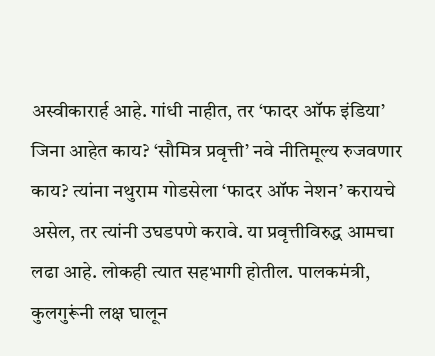अस्वीकारार्ह आहे. गांधी नाहीत, तर ‘फादर ऑफ इंडिया’ जिना आहेत काय? ‘सौमित्र प्रवृत्ती’ नवे नीतिमूल्य रुजवणार काय? त्यांना नथुराम गोडसेला ‘फादर ऑफ नेशन’ करायचे असेल, तर त्यांनी उघडपणे करावे. या प्रवृत्तीविरुद्ध आमचा लढा आहे. लोकही त्यात सहभागी होतील. पालकमंत्री, कुलगुरूंनी लक्ष घालून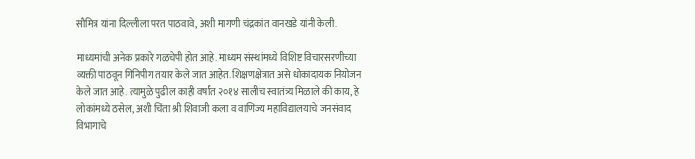सौमित्र यांना दिल्लीला परत पाठवावे, अशी मागणी चंद्रकांत वानखडे यांनी केली.

माध्यमांची अनेक प्रकारे गळचेपी होत आहे. माध्यम संस्थांमध्ये विशिष्ट विचारसरणीच्या व्यक्ती पाठवून गिनिपीग तयार केले जात आहेत. शिक्षणक्षेत्रात असे धोकादायक नियोजन केले जात आहे. त्यामुळे पुढील काही वर्षांत २०१४ सालीच स्वातंत्र्य मिळाले की काय, हे लोकांमध्ये ठसेल, अशी चिंता श्री शिवाजी कला व वाणिज्य महाविद्यालयाचे जनसंवाद विभागाचे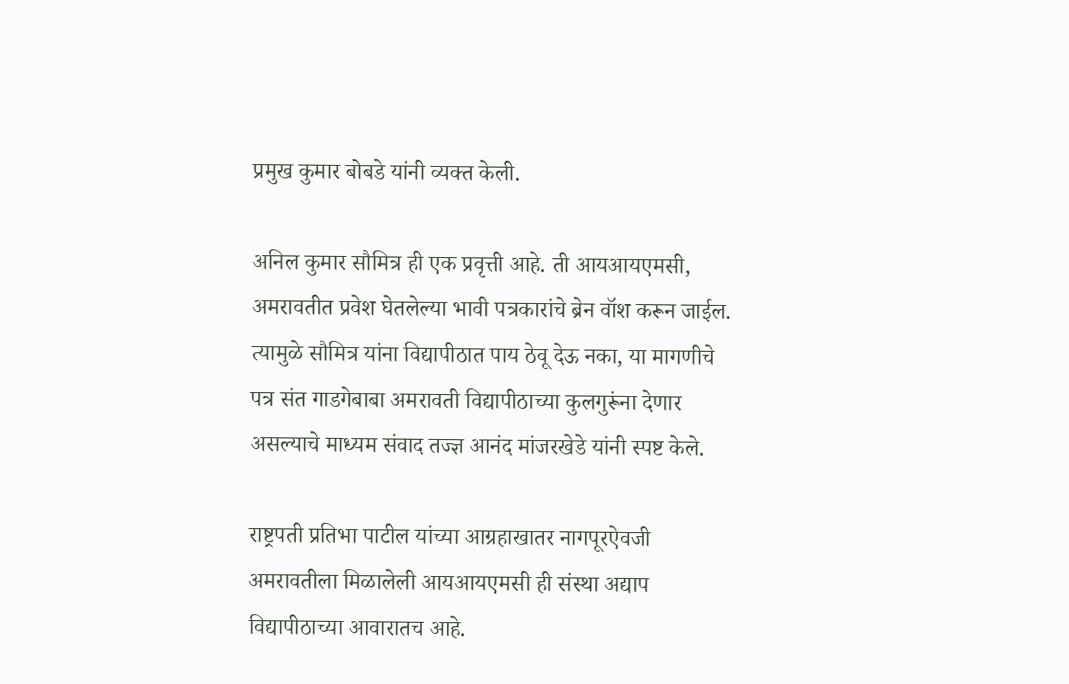प्रमुख कुमार बोबडे यांनी व्यक्त केली.

अनिल कुमार सौमित्र ही एक प्रवृत्ती आहे. ती आयआयएमसी, अमरावतीत प्रवेश घेतलेल्या भावी पत्रकारांचे ब्रेन वॉश करून जाईल. त्यामुळे सौमित्र यांना विद्यापीठात पाय ठेवू देऊ नका, या मागणीचे पत्र संत गाडगेबाबा अमरावती विद्यापीठाच्या कुलगुरूंना देणार असल्याचे माध्यम संवाद तज्ज्ञ आनंद मांजरखेडे यांनी स्पष्ट केले.

राष्ट्रपती प्रतिभा पाटील यांच्या आग्रहाखातर नागपूरऐवजी अमरावतीला मिळालेली आयआयएमसी ही संस्था अद्याप विद्यापीठाच्या आवारातच आहे.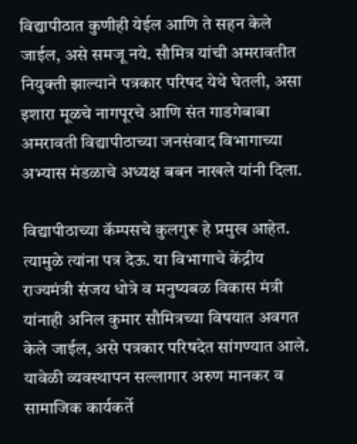विद्यापीठात कुणीही येईल आणि ते सहन केले जाईल, असे समजू नये. सौमित्र यांची अमरावतीत नियुक्ती झाल्याने पत्रकार परिषद येथे घेतली, असा इशारा मूळचे नागपूरचे आणि संत गाडगेबाबा अमरावती विद्यापीठाच्या जनसंवाद विभागाच्या अभ्यास मंडळाचे अध्यक्ष बबन नाखले यांनी दिला.

विद्यापीठाच्या कॅम्पसचे कुलगुरू हे प्रमुख आहेत. त्यामुळे त्यांना पत्र देऊ. या विभागाचे केंद्रीय राज्यमंत्री संजय धोत्रे व मनुष्यबळ विकास मंत्री यांनाही अनिल कुमार सौमित्रच्या विषयात अवगत केले जाईल, असे पत्रकार परिषदेत सांगण्यात आले. यावेळी व्यवस्थापन सल्लागार अरुण मानकर व सामाजिक कार्यकर्ते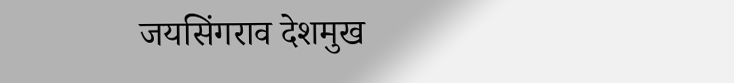जयसिंगराव देशमुख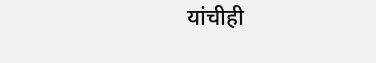यांचीही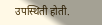उपस्थिती होती.